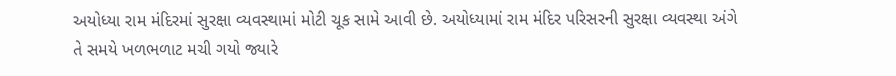અયોધ્યા રામ મંદિરમાં સુરક્ષા વ્યવસ્થામાં મોટી ચૂક સામે આવી છે. અયોધ્યામાં રામ મંદિર પરિસરની સુરક્ષા વ્યવસ્થા અંગે તે સમયે ખળભળાટ મચી ગયો જ્યારે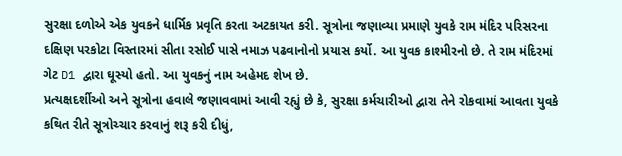સુરક્ષા દળોએ એક યુવકને ધાર્મિક પ્રવૃતિ કરતા અટકાયત કરી. સૂત્રોના જણાવ્યા પ્રમાણે યુવકે રામ મંદિર પરિસરના દક્ષિણ પરકોટા વિસ્તારમાં સીતા રસોઈ પાસે નમાઝ પઢવાનોનો પ્રયાસ કર્યો. આ યુવક કાશ્મીરનો છે. તે રામ મંદિરમાં ગેટ D1 દ્વારા ઘૂસ્યો હતો. આ યુવકનું નામ અહેમદ શેખ છે.
પ્રત્યક્ષદર્શીઓ અને સૂત્રોના હવાલે જણાવવામાં આવી રહ્યું છે કે, સુરક્ષા કર્મચારીઓ દ્વારા તેને રોકવામાં આવતા યુવકે કથિત રીતે સૂત્રોચ્ચાર કરવાનું શરૂ કરી દીધું,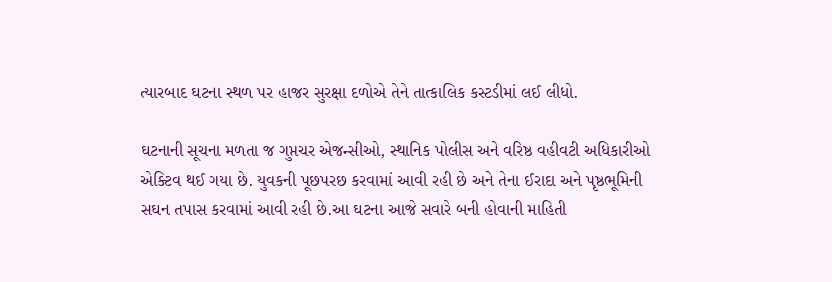ત્યારબાદ ઘટના સ્થળ પર હાજર સુરક્ષા દળોએ તેને તાત્કાલિક કસ્ટડીમાં લઈ લીધો.

ઘટનાની સૂચના મળતા જ ગુપ્તચર એજન્સીઓ, સ્થાનિક પોલીસ અને વરિષ્ઠ વહીવટી અધિકારીઓ એક્ટિવ થઈ ગયા છે. યુવકની પૂછપરછ કરવામાં આવી રહી છે અને તેના ઈરાદા અને પૃષ્ઠભૂમિની સઘન તપાસ કરવામાં આવી રહી છે.આ ઘટના આજે સવારે બની હોવાની માહિતી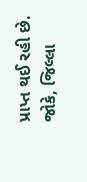પ્રાપ્ત થઈ રહી છે. જોકે, જિલ્લા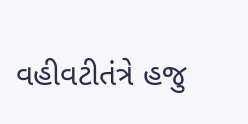વહીવટીતંત્રે હજુ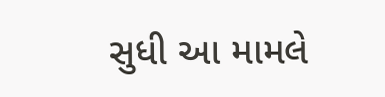સુધી આ મામલે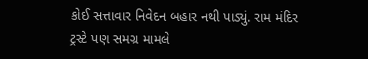કોઈ સત્તાવાર નિવેદન બહાર નથી પાડ્યું. રામ મંદિર ટ્રસ્ટે પણ સમગ્ર મામલે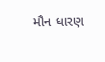મૌન ધારણ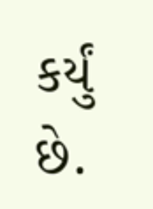કર્યું છે.